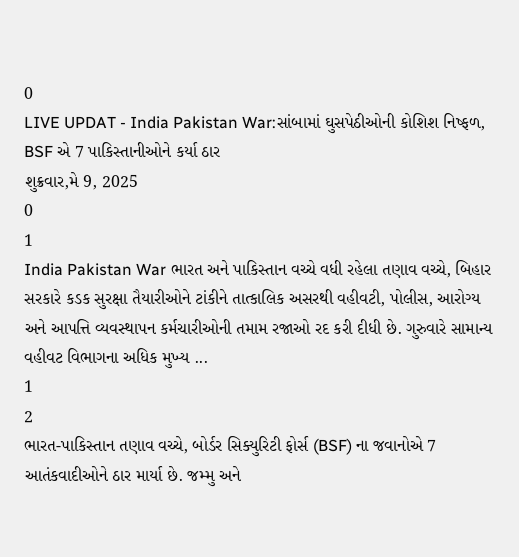0
LIVE UPDAT - India Pakistan War:સાંબામાં ઘુસપેઠીઓની કોશિશ નિષ્ફળ, BSF એ 7 પાકિસ્તાનીઓને કર્યા ઠાર
શુક્રવાર,મે 9, 2025
0
1
India Pakistan War ભારત અને પાકિસ્તાન વચ્ચે વધી રહેલા તણાવ વચ્ચે, બિહાર સરકારે કડક સુરક્ષા તૈયારીઓને ટાંકીને તાત્કાલિક અસરથી વહીવટી, પોલીસ, આરોગ્ય અને આપત્તિ વ્યવસ્થાપન કર્મચારીઓની તમામ રજાઓ રદ કરી દીધી છે. ગુરુવારે સામાન્ય વહીવટ વિભાગના અધિક મુખ્ય ...
1
2
ભારત-પાકિસ્તાન તણાવ વચ્ચે, બોર્ડર સિક્યુરિટી ફોર્સ (BSF) ના જવાનોએ 7 આતંકવાદીઓને ઠાર માર્યા છે. જમ્મુ અને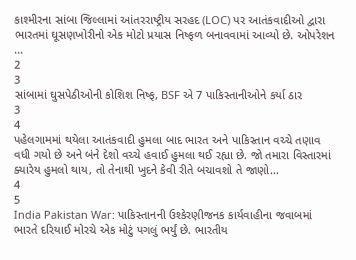કાશ્મીરના સાંબા જિલ્લામાં આંતરરાષ્ટ્રીય સરહદ (LOC) પર આતંકવાદીઓ દ્વારા ભારતમાં ઘૂસણખોરીનો એક મોટો પ્રયાસ નિષ્ફળ બનાવવામાં આવ્યો છે. ઓપરેશન ...
2
3
સાંબામાં ઘુસપેઠીઓની કોશિશ નિષ્ફ, BSF એ 7 પાકિસ્તાનીઓને કર્યા ઠાર
3
4
પહેલગામમાં થયેલા આતંકવાદી હુમલા બાદ ભારત અને પાકિસ્તાન વચ્ચે તણાવ વધી ગયો છે અને બંને દેશો વચ્ચે હવાઈ હુમલા થઈ રહ્યા છે. જો તમારા વિસ્તારમાં ક્યારેય હુમલો થાય, તો તેનાથી ખુદને કેવી રીતે બચાવશો તે જાણો...
4
5
India Pakistan War: પાકિસ્તાનની ઉશ્કેરણીજનક કાર્યવાહીના જવાબમાં ભારતે દરિયાઈ મોરચે એક મોટું પગલું ભર્યું છે. ભારતીય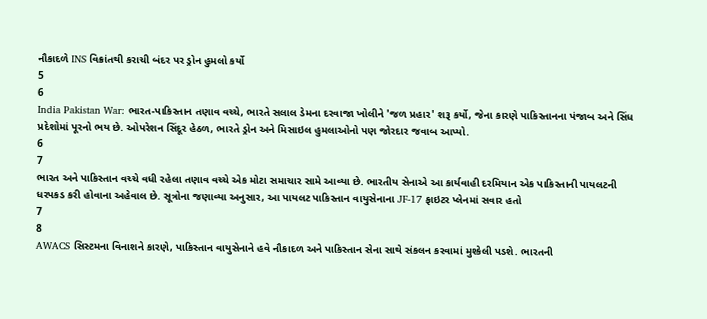નૌકાદળે INS વિક્રાંતથી કરાચી બંદર પર ડ્રોન હુમલો કર્યો
5
6
India Pakistan War: ભારત-પાકિસ્તાન તણાવ વચ્ચે, ભારતે સલાલ ડેમના દરવાજા ખોલીને 'જળ પ્રહાર' શરૂ કર્યો, જેના કારણે પાકિસ્તાનના પંજાબ અને સિંધ પ્રદેશોમાં પૂરનો ભય છે. ઓપરેશન સિંદૂર હેઠળ, ભારતે ડ્રોન અને મિસાઇલ હુમલાઓનો પણ જોરદાર જવાબ આપ્યો.
6
7
ભારત અને પાકિસ્તાન વચ્ચે વધી રહેલા તણાવ વચ્ચે એક મોટા સમાચાર સામે આવ્યા છે. ભારતીય સેનાએ આ કાર્યવાહી દરમિયાન એક પાકિસ્તાની પાયલટની ધરપકડ કરી હોવાના અહેવાલ છે. સૂત્રોના જણાવ્યા અનુસાર, આ પાયલટ પાકિસ્તાન વાયુસેનાના JF-17 ફાઇટર પ્લેનમાં સવાર હતો
7
8
AWACS સિસ્ટમના વિનાશને કારણે, પાકિસ્તાન વાયુસેનાને હવે નૌકાદળ અને પાકિસ્તાન સેના સાથે સંકલન કરવામાં મુશ્કેલી પડશે. ભારતની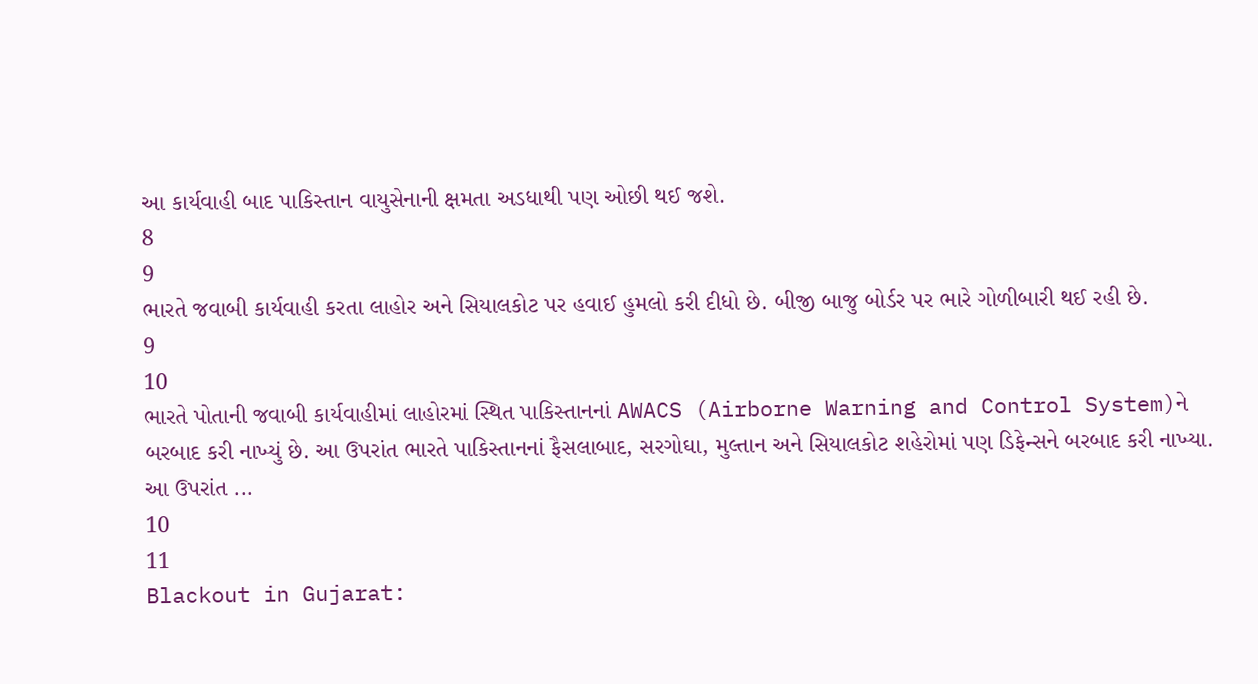આ કાર્યવાહી બાદ પાકિસ્તાન વાયુસેનાની ક્ષમતા અડધાથી પણ ઓછી થઈ જશે.
8
9
ભારતે જવાબી કાર્યવાહી કરતા લાહોર અને સિયાલકોટ પર હવાઈ હુમલો કરી દીધો છે. બીજી બાજુ બોર્ડર પર ભારે ગોળીબારી થઈ રહી છે.
9
10
ભારતે પોતાની જવાબી કાર્યવાહીમાં લાહોરમાં સ્થિત પાકિસ્તાનનાં AWACS (Airborne Warning and Control System)ને બરબાદ કરી નાખ્યું છે. આ ઉપરાંત ભારતે પાકિસ્તાનનાં ફૈસલાબાદ, સરગોઘા, મુલ્તાન અને સિયાલકોટ શહેરોમાં પણ ડિફેન્સને બરબાદ કરી નાખ્યા. આ ઉપરાંત ...
10
11
Blackout in Gujarat: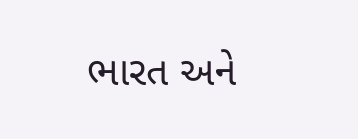ભારત અને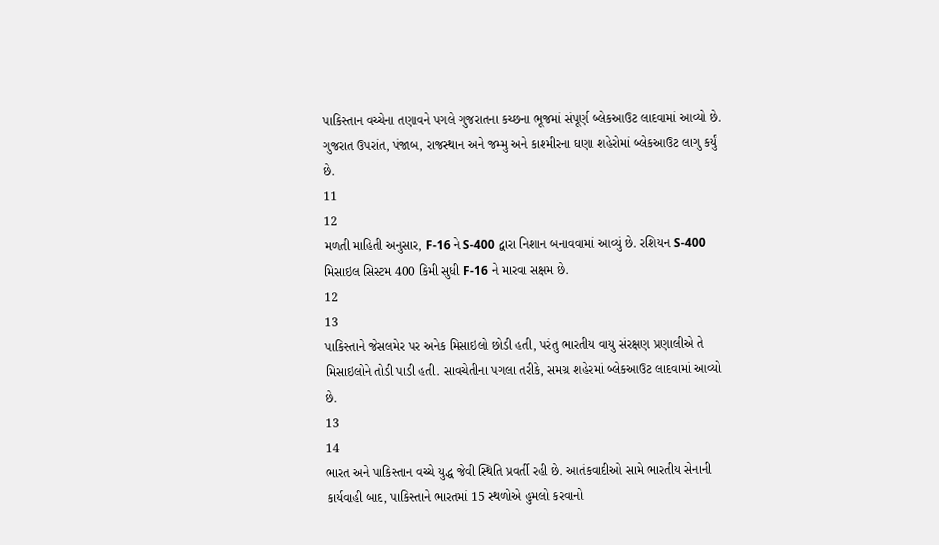પાકિસ્તાન વચ્ચેના તણાવને પગલે ગુજરાતના કચ્છના ભૂજમાં સંપૂર્ણ બ્લેકઆઉટ લાદવામાં આવ્યો છે. ગુજરાત ઉપરાંત, પંજાબ, રાજસ્થાન અને જમ્મુ અને કાશ્મીરના ઘણા શહેરોમાં બ્લેકઆઉટ લાગુ કર્યું છે.
11
12
મળતી માહિતી અનુસાર, F-16 ને S-400 દ્વારા નિશાન બનાવવામાં આવ્યું છે. રશિયન S-400 મિસાઇલ સિસ્ટમ 400 કિમી સુધી F-16 ને મારવા સક્ષમ છે.
12
13
પાકિસ્તાને જેસલમેર પર અનેક મિસાઇલો છોડી હતી, પરંતુ ભારતીય વાયુ સંરક્ષણ પ્રણાલીએ તે મિસાઇલોને તોડી પાડી હતી. સાવચેતીના પગલા તરીકે, સમગ્ર શહેરમાં બ્લેકઆઉટ લાદવામાં આવ્યો છે.
13
14
ભારત અને પાકિસ્તાન વચ્ચે યુદ્ધ જેવી સ્થિતિ પ્રવર્તી રહી છે. આતંકવાદીઓ સામે ભારતીય સેનાની કાર્યવાહી બાદ, પાકિસ્તાને ભારતમાં 15 સ્થળોએ હુમલો કરવાનો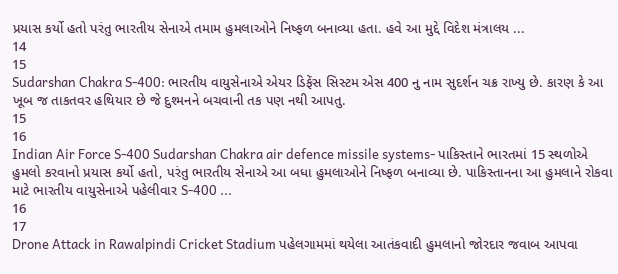પ્રયાસ કર્યો હતો પરંતુ ભારતીય સેનાએ તમામ હુમલાઓને નિષ્ફળ બનાવ્યા હતા. હવે આ મુદ્દે વિદેશ મંત્રાલય ...
14
15
Sudarshan Chakra S-400: ભારતીય વાયુસેનાએ એયર ડિફેંસ સિસ્ટમ એસ 400 નુ નામ સુદર્શન ચક્ર રાખ્યુ છે. કારણ કે આ ખૂબ જ તાકતવર હથિયાર છે જે દુશ્મનને બચવાની તક પણ નથી આપતુ.
15
16
Indian Air Force S-400 Sudarshan Chakra air defence missile systems- પાકિસ્તાને ભારતમાં 15 સ્થળોએ હુમલો કરવાનો પ્રયાસ કર્યો હતો, પરંતુ ભારતીય સેનાએ આ બધા હુમલાઓને નિષ્ફળ બનાવ્યા છે. પાકિસ્તાનના આ હુમલાને રોકવા માટે ભારતીય વાયુસેનાએ પહેલીવાર S-400 ...
16
17
Drone Attack in Rawalpindi Cricket Stadium પહેલગામમાં થયેલા આતંકવાદી હુમલાનો જોરદાર જવાબ આપવા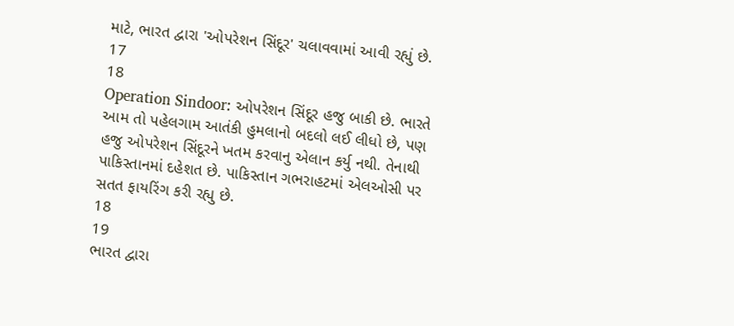માટે, ભારત દ્વારા 'ઓપરેશન સિંદૂર' ચલાવવામાં આવી રહ્યું છે.
17
18
Operation Sindoor: ઓપરેશન સિંદૂર હજુ બાકી છે. ભારતે આમ તો પહેલગામ આતંકી હુમલાનો બદલો લઈ લીધો છે, પણ હજુ ઓપરેશન સિંદૂરને ખતમ કરવાનુ એલાન કર્યુ નથી. તેનાથી પાકિસ્તાનમાં દહેશત છે. પાકિસ્તાન ગભરાહટમાં એલઓસી પર સતત ફાયરિંગ કરી રહ્યુ છે.
18
19
ભારત દ્વારા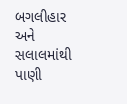બગલીહાર અને સલાલમાંથી પાણી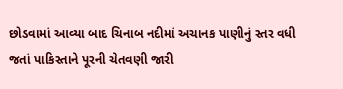છોડવામાં આવ્યા બાદ ચિનાબ નદીમાં અચાનક પાણીનું સ્તર વધી જતાં પાકિસ્તાને પૂરની ચેતવણી જારી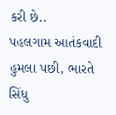કરી છે..
પહલગામ આતંકવાદી હુમલા પછી, ભારતે સિંધુ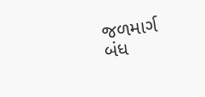જળમાર્ગ બંધ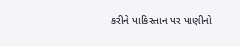કરીને પાકિસ્તાન પર પાણીનો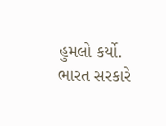હુમલો કર્યો. ભારત સરકારે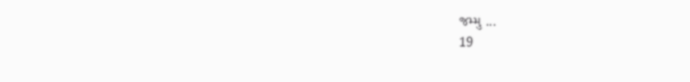જમ્મુ ...
19